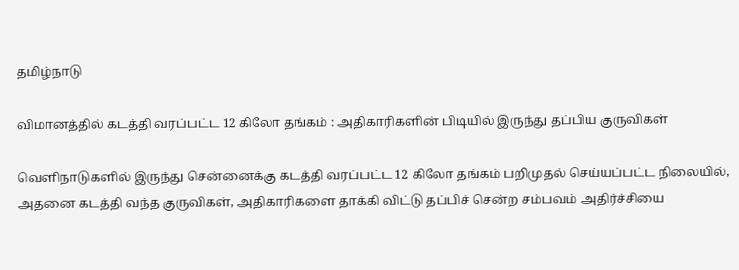தமிழ்நாடு

விமானத்தில் கடத்தி வரப்பட்ட 12 கிலோ தங்கம் : அதிகாரிகளின் பிடியில் இருந்து தப்பிய குருவிகள்

வெளிநாடுகளில் இருந்து சென்னைக்கு கடத்தி வரப்பட்ட 12 கிலோ தங்கம் பறிமுதல் செய்யப்பட்ட நிலையில், அதனை கடத்தி வந்த குருவிகள், அதிகாரிகளை தாக்கி விட்டு தப்பிச் சென்ற சம்பவம் அதிர்ச்சியை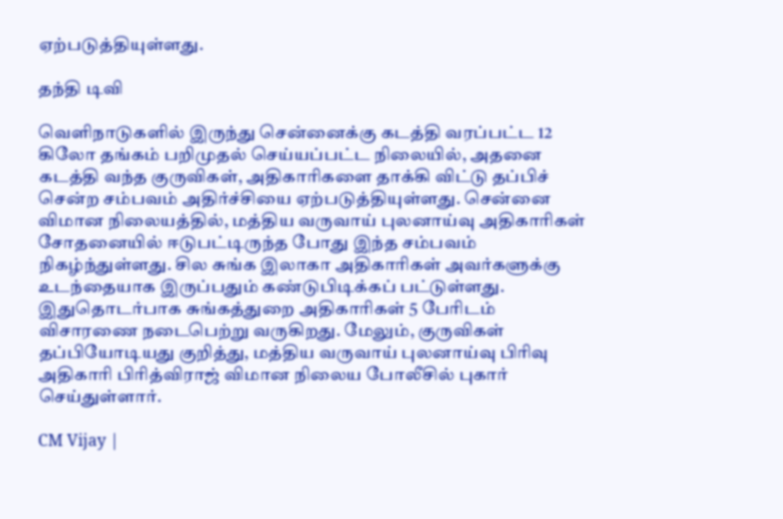ஏற்படுத்தியுள்ளது.

தந்தி டிவி

வெளிநாடுகளில் இருந்து சென்னைக்கு கடத்தி வரப்பட்ட 12 கிலோ தங்கம் பறிமுதல் செய்யப்பட்ட நிலையில், அதனை கடத்தி வந்த குருவிகள், அதிகாரிகளை தாக்கி விட்டு தப்பிச் சென்ற சம்பவம் அதிர்ச்சியை ஏற்படுத்தியுள்ளது. சென்னை விமான நிலையத்தில், மத்திய வருவாய் புலனாய்வு அதிகாரிகள் சோதனையில் ஈடுபட்டிருந்த போது இந்த சம்பவம் நிகழ்ந்துள்ளது. சில சுங்க இலாகா அதிகாரிகள் அவர்களுக்கு உடந்தையாக இருப்பதும் கண்டுபிடிக்கப் பட்டுள்ளது. இதுதொடர்பாக சுங்கத்துறை அதிகாரிகள் 5 பேரிடம் விசாரணை நடைபெற்று வருகிறது. மேலும், குருவிகள் தப்பியோடியது குறித்து, மத்திய வருவாய் புலனாய்வு பிரிவு அதிகாரி பிரித்விராஜ் விமான நிலைய போலீசில் புகார் செய்துள்ளார்.

CM Vijay |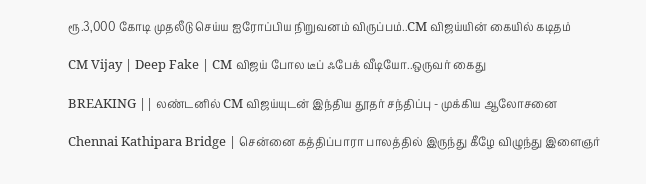ரூ.3,000 கோடி முதலீடு செய்ய ஐரோப்பிய நிறுவனம் விருப்பம்..CM விஜய்யின் கையில் கடிதம்

CM Vijay | Deep Fake | CM விஜய் போல டீப் ஃபேக் வீடியோ..ஒருவர் கைது

BREAKING || லண்டனில் CM விஜய்யுடன் இந்திய தூதர் சந்திப்பு - முக்கிய ஆலோசனை

Chennai Kathipara Bridge | சென்னை கத்திப்பாரா பாலத்தில் இருந்து கீழே விழுந்து இளைஞர்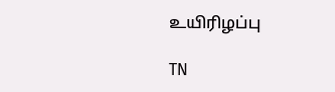உயிரிழப்பு

TN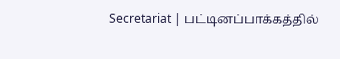Secretariat | பட்டினப்பாக்கத்தில்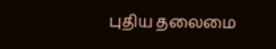புதிய தலைமை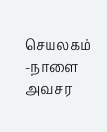செயலகம் -நாளை அவசர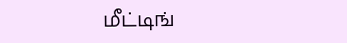மீட்டிங்